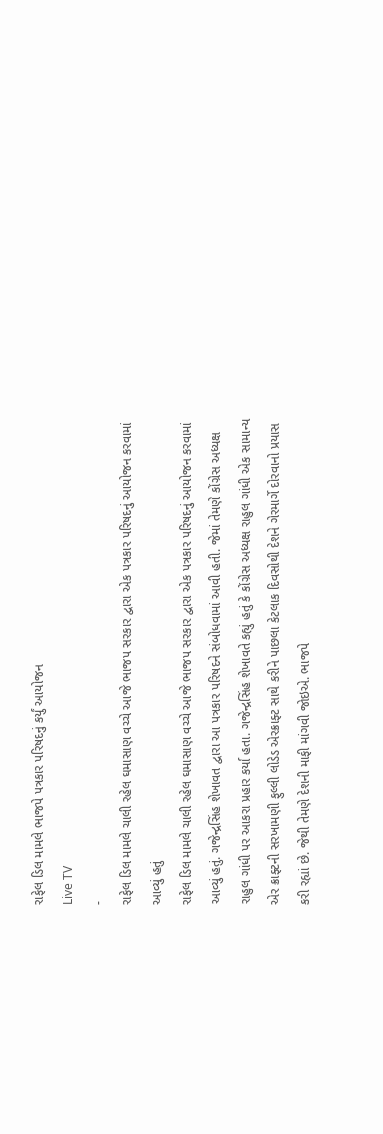રાફેલ ડિલ મામલે ભાજપે પત્રકાર પરિષદનું કર્યું આયોજન
Live TV
-
રાફેલ ડિલ મામલે ચાલી રહેલ ઘમાસાણ વચ્ચે આજે ભાજપ સરકાર દ્વારા એક પત્રકાર પરિષદનું આયોજન કરવામાં આવ્યું હતું
રાફેલ ડિલ મામલે ચાલી રહેલ ઘમાસાણ વચ્ચે આજે ભાજપ સરકાર દ્વારા એક પત્રકાર પરિષદનું આયોજન કરવામાં આવ્યું હતું. ગજેન્દ્રસિંહ શેખાવત દ્વારા આ પત્રકાર પરિષદને સંબોધવામાં આવી હતી. જેમાં તેમણે કોંગ્રેસ અધ્યક્ષ રાહુલ ગાંધી પર આકરા પ્રહાર કર્યા હતા. ગજેન્દ્રસિંહ શેખાવતે કહ્યું હતું કે કોંગ્રેસ અધ્યક્ષ રાહુલ ગાંધી એક સામાન્ય એર ક્રાફ્ટની સરખામણી ફુલ્લી લોડેડ એરક્રાફ્ટ સાથે કરીને પાછલા કેટલાક દિવસોથી દેશને ગેરમાર્ગે દોરવાનો પ્રયાસ કરી રહ્યાં છે. જેથી તેમણે દેશની માફી માંગવી જોઇએ. ભાજપે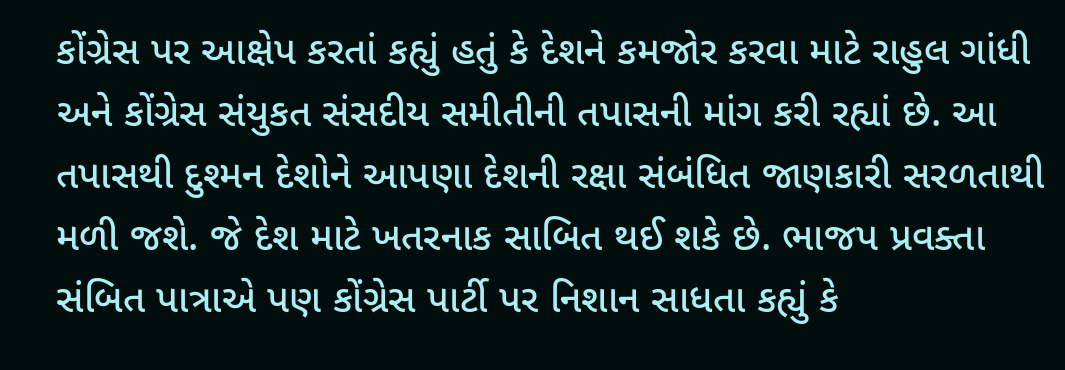કોંગ્રેસ પર આક્ષેપ કરતાં કહ્યું હતું કે દેશને કમજોર કરવા માટે રાહુલ ગાંધી અને કોંગ્રેસ સંયુકત સંસદીય સમીતીની તપાસની માંગ કરી રહ્યાં છે. આ તપાસથી દુશ્મન દેશોને આપણા દેશની રક્ષા સંબંધિત જાણકારી સરળતાથી મળી જશે. જે દેશ માટે ખતરનાક સાબિત થઈ શકે છે. ભાજપ પ્રવક્તા સંબિત પાત્રાએ પણ કોંગ્રેસ પાર્ટી પર નિશાન સાધતા કહ્યું કે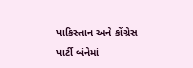પાકિસ્તાન અને કોંગ્રેસ પાર્ટી બંનેમાં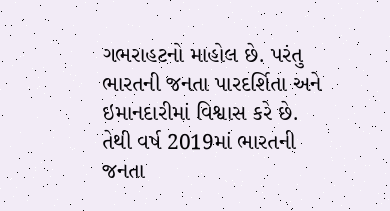ગભરાહટનો માહોલ છે. પરંતુ ભારતની જનતા પારદર્શિતા અને ઇમાનદારીમાં વિશ્વાસ કરે છે. તેથી વર્ષ 2019માં ભારતની જનતા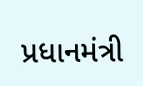પ્રધાનમંત્રી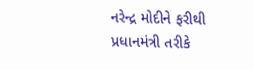નરેન્દ્ર મોદીને ફરીથી પ્રધાનમંત્રી તરીકે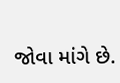જોવા માંગે છે.